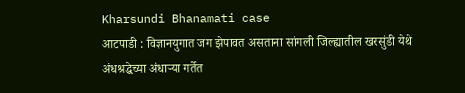Kharsundi Bhanamati case
आटपाडी : विज्ञानयुगात जग झेपावत असताना सांगली जिल्ह्यातील खरसुंडी येथे अंधश्रद्धेच्या अंधाऱ्या गर्तेत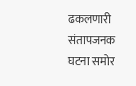ढकलणारी संतापजनक घटना समोर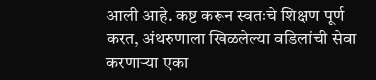आली आहे. कष्ट करून स्वतःचे शिक्षण पूर्ण करत, अंथरुणाला खिळलेल्या वडिलांची सेवा करणाऱ्या एका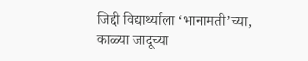जिद्दी विद्यार्थ्याला ‘भानामती’च्या, काळ्या जादूच्या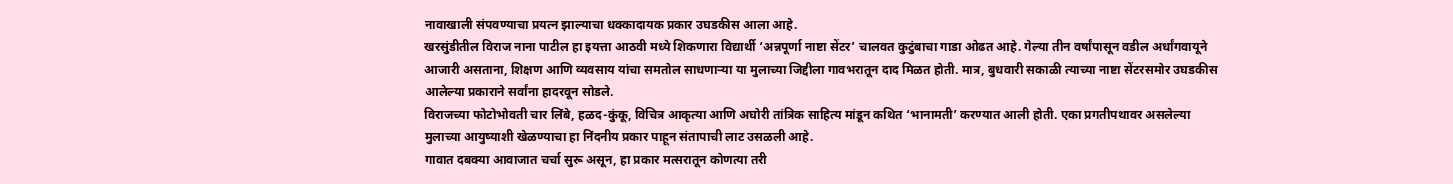नावाखाली संपवण्याचा प्रयत्न झाल्याचा धक्कादायक प्रकार उघडकीस आला आहे.
खरसुंडीतील विराज नाना पाटील हा इयत्ता आठवी मध्ये शिकणारा विद्यार्थी ‘अन्नपूर्णा नाष्टा सेंटर’ चालवत कुटुंबाचा गाडा ओढत आहे. गेल्या तीन वर्षांपासून वडील अर्धांगवायूने आजारी असताना, शिक्षण आणि व्यवसाय यांचा समतोल साधणाऱ्या या मुलाच्या जिद्दीला गावभरातून दाद मिळत होती. मात्र, बुधवारी सकाळी त्याच्या नाष्टा सेंटरसमोर उघडकीस आलेल्या प्रकाराने सर्वांना हादरवून सोडले.
विराजच्या फोटोभोवती चार लिंबे, हळद-कुंकू, विचित्र आकृत्या आणि अघोरी तांत्रिक साहित्य मांडून कथित ‘भानामती’ करण्यात आली होती. एका प्रगतीपथावर असलेल्या मुलाच्या आयुष्याशी खेळण्याचा हा निंदनीय प्रकार पाहून संतापाची लाट उसळली आहे.
गावात दबक्या आवाजात चर्चा सुरू असून, हा प्रकार मत्सरातून कोणत्या तरी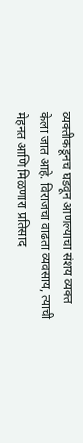व्यक्तीकडूनच घडवून आणल्याचा संशय व्यक्त केला जात आहे. विराजचा वाढता व्यवसाय, त्याची मेहनत आणि मिळणारा प्रतिसाद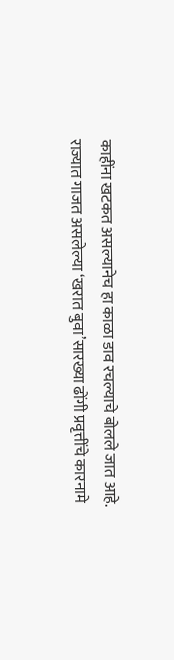काहींना खटकत असल्यानेच हा काळा डाव रचल्याचे बोलले जात आहे.
राज्यात गाजत असलेल्या ‘खरात बुवा’सारख्या ढोंगी प्रवृत्तींचे कारनामे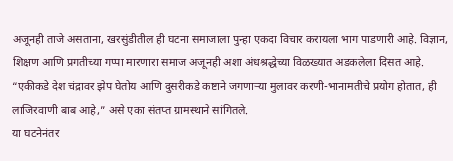अजूनही ताजे असताना, खरसुंडीतील ही घटना समाजाला पुन्हा एकदा विचार करायला भाग पाडणारी आहे. विज्ञान, शिक्षण आणि प्रगतीच्या गप्पा मारणारा समाज अजूनही अशा अंधश्रद्धेच्या विळख्यात अडकलेला दिसत आहे.
“एकीकडे देश चंद्रावर झेप घेतोय आणि दुसरीकडे कष्टाने जगणाऱ्या मुलावर करणी-भानामतीचे प्रयोग होतात, ही लाजिरवाणी बाब आहे,” असे एका संतप्त ग्रामस्थाने सांगितले.
या घटनेनंतर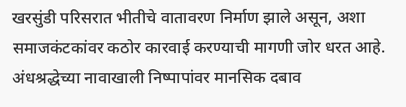खरसुंडी परिसरात भीतीचे वातावरण निर्माण झाले असून, अशा समाजकंटकांवर कठोर कारवाई करण्याची मागणी जोर धरत आहे. अंधश्रद्धेच्या नावाखाली निष्पापांवर मानसिक दबाव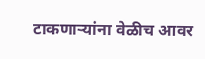टाकणाऱ्यांना वेळीच आवर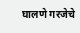घालणे गरजेचे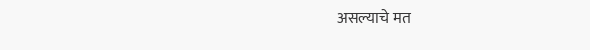असल्याचे मत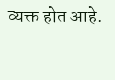व्यक्त होत आहे.